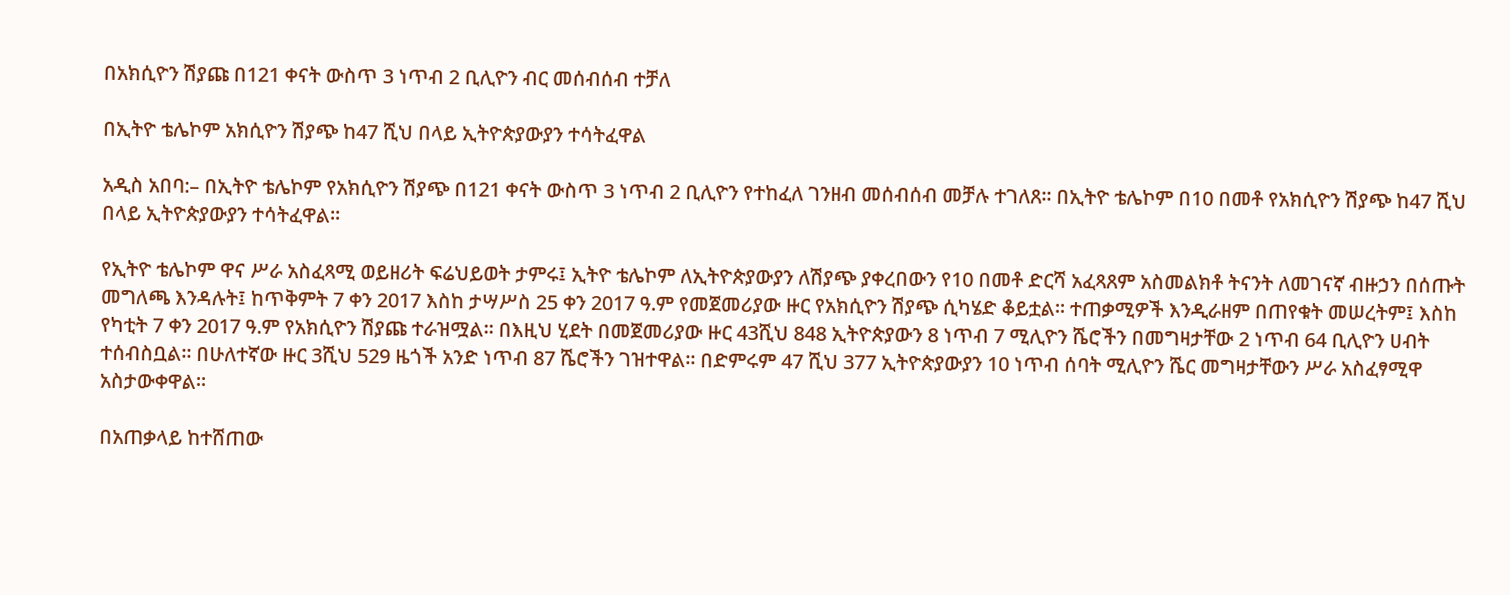በአክሲዮን ሽያጩ በ121 ቀናት ውስጥ 3 ነጥብ 2 ቢሊዮን ብር መሰብሰብ ተቻለ

በኢትዮ ቴሌኮም አክሲዮን ሽያጭ ከ47 ሺህ በላይ ኢትዮጵያውያን ተሳትፈዋል

አዲስ አበባ:– በኢትዮ ቴሌኮም የአክሲዮን ሽያጭ በ121 ቀናት ውስጥ 3 ነጥብ 2 ቢሊዮን የተከፈለ ገንዘብ መሰብሰብ መቻሉ ተገለጸ። በኢትዮ ቴሌኮም በ10 በመቶ የአክሲዮን ሽያጭ ከ47 ሺህ በላይ ኢትዮጵያውያን ተሳትፈዋል፡፡

የኢትዮ ቴሌኮም ዋና ሥራ አስፈጻሚ ወይዘሪት ፍሬህይወት ታምሩ፤ ኢትዮ ቴሌኮም ለኢትዮጵያውያን ለሽያጭ ያቀረበውን የ10 በመቶ ድርሻ አፈጻጸም አስመልክቶ ትናንት ለመገናኛ ብዙኃን በሰጡት መግለጫ እንዳሉት፤ ከጥቅምት 7 ቀን 2017 እስከ ታሣሥስ 25 ቀን 2017 ዓ.ም የመጀመሪያው ዙር የአክሲዮን ሽያጭ ሲካሄድ ቆይቷል። ተጠቃሚዎች እንዲራዘም በጠየቁት መሠረትም፤ እስከ የካቲት 7 ቀን 2017 ዓ.ም የአክሲዮን ሽያጩ ተራዝሟል። በእዚህ ሂደት በመጀመሪያው ዙር 43ሺህ 848 ኢትዮጵያውን 8 ነጥብ 7 ሚሊዮን ሼሮችን በመግዛታቸው 2 ነጥብ 64 ቢሊዮን ሀብት ተሰብስቧል። በሁለተኛው ዙር 3ሺህ 529 ዜጎች አንድ ነጥብ 87 ሼሮችን ገዝተዋል። በድምሩም 47 ሺህ 377 ኢትዮጵያውያን 10 ነጥብ ሰባት ሚሊዮን ሼር መግዛታቸውን ሥራ አስፈፃሚዋ አስታውቀዋል።

በአጠቃላይ ከተሸጠው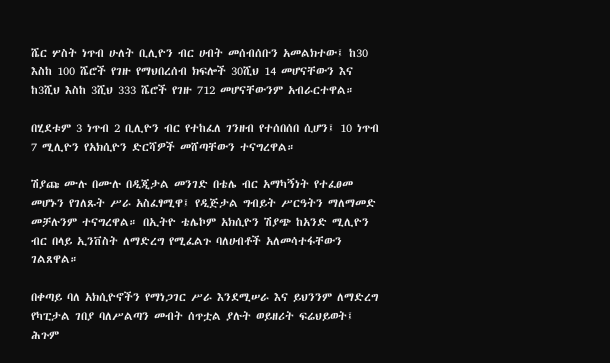ሼር ሦስት ነጥብ ሁለት ቢሊዮን ብር ሀብት መሰብሰቡን አመልክተው፤ ከ30 እስከ 100 ሼሮች የገዙ የማህበረሰብ ክፍሎች 30ሺህ 14 መሆናቸውን እና ከ3ሺህ እስከ 3ሺህ 333 ሼሮች የገዙ 712 መሆናቸውንም አብራርተዋል።

በሂደቱም 3 ነጥብ 2 ቢሊዮን ብር የተከፈለ ገንዘብ የተሰበሰበ ሲሆን፤ 10 ነጥብ 7 ሚሊዮን የአክሲዮን ድርሻዎች መሸጣቸውን ተናግረዋል።

ሽያጩ ሙሉ በሙሉ በዲጂታል መንገድ በቴሌ ብር አማካኝነት የተፈፀመ መሆኑን የገለጹት ሥራ አስፈፃሚዋ፤ የዲጅታል ግብይት ሥርዓትን ማለማመድ መቻሉንም ተናግረዋል። በኢትዮ ቴሌኮም አክሲዮን ሽያጭ ከአንድ ሚሊዮን ብር በላይ ኢንቨስት ለማድረግ የሚፈልጉ ባለሀብቶች አለመሳተፋቸውን ገልጸዋል።

በቀጣይ ባለ አክሲዮኖችን የማነጋገር ሥራ እንደሚሠራ እና ይህንንም ለማድረግ የካፒታል ገበያ ባለሥልጣን መብት ሰጥቷል ያሉት ወይዘሪት ፍሬህይወት፤ ሕጉም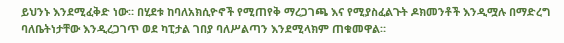ይህንኑ እንደሚፈቅድ ነው። በሂደቱ ከባለአክሲዮኖች የሚጠየቅ ማረጋገጫ እና የሚያስፈልጉት ዶክመንቶች እንዲሟሉ በማድረግ ባለቤትነታቸው እንዲረጋገጥ ወደ ካፒታል ገበያ ባለሥልጣን እንደሚላክም ጠቁመዋል።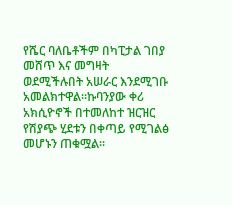የሼር ባለቤቶችም በካፒታል ገበያ መሸጥ እና መግዛት ወደሚችሉበት አሠራር እንደሚገቡ አመልክተዋል።ኩባንያው ቀሪ አክሲዮኖች በተመለከተ ዝርዝር የሽያጭ ሂደቱን በቀጣይ የሚገልፅ መሆኑን ጠቁሟል፡፡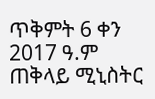ጥቅምት 6 ቀን 2017 ዓ.ም ጠቅላይ ሚኒስትር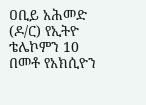ዐቢይ አሕመድ (ዶ/ር) የኢትዮ ቴሌኮምን 10 በመቶ የአክሲዮን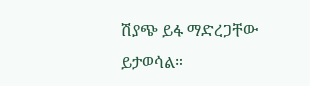ሽያጭ ይፋ ማድረጋቸው ይታወሳል።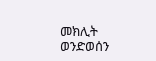መክሊት ወንድወሰን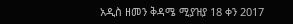አዲስ ዘመን ቅዳሜ ሚያዝያ 18 ቀን 2017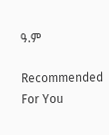ዓ.ም

Recommended For You